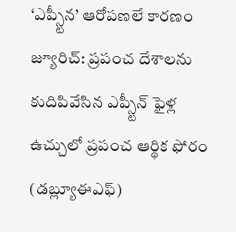‘ఎప్స్టీన’ ఆరోపణలే కారణం
జ్యూరిచ్: ప్రపంచ దేశాలను కుదిపివేసిన ఎప్స్టీన్ ఫైళ్ల ఉచ్చులో ప్రపంచ ఆర్థిక ఫోరం (డబ్ల్యూఈఎఫ్)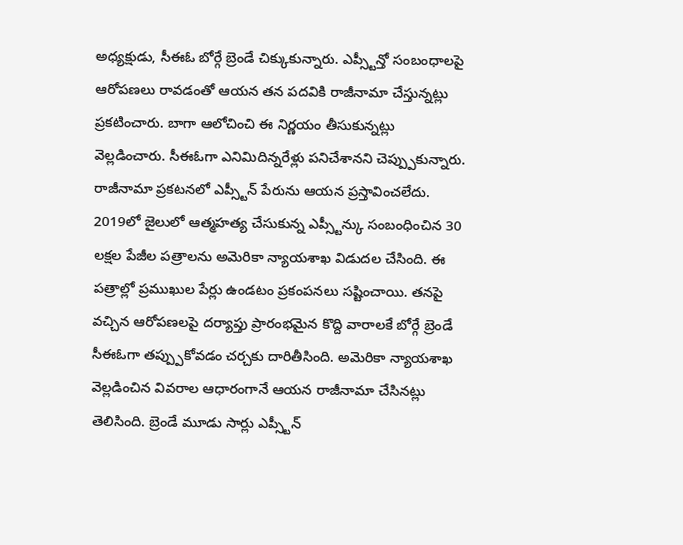అధ్యక్షుడు, సీఈఓ బోర్గే బ్రెండే చిక్కుకున్నారు. ఎప్స్టీన్తో సంబంధాలపై ఆరోపణలు రావడంతో ఆయన తన పదవికి రాజీనామా చేస్తున్నట్లు ప్రకటించారు. బాగా ఆలోచించి ఈ నిర్ణయం తీసుకున్నట్లు వెల్లడించారు. సీఈఓగా ఎనిమిదిన్నరేళ్లు పనిచేశానని చెప్ప్పుకున్నారు. రాజీనామా ప్రకటనలో ఎప్స్టీన్ పేరును ఆయన ప్రస్తావించలేదు. 2019లో జైలులో ఆత్మహత్య చేసుకున్న ఎప్స్టీన్కు సంబంధించిన 30 లక్షల పేజీల పత్రాలను అమెరికా న్యాయశాఖ విడుదల చేసింది. ఈ పత్రాల్లో ప్రముఖుల పేర్లు ఉండటం ప్రకంపనలు సష్టించాయి. తనపై వచ్చిన ఆరోపణలపై దర్యాప్తు ప్రారంభమైన కొద్ది వారాలకే బోర్గే బ్రెండే సీఈఓగా తప్ప్పుకోవడం చర్చకు దారితీసింది. అమెరికా న్యాయశాఖ వెల్లడించిన వివరాల ఆధారంగానే ఆయన రాజీనామా చేసినట్లు తెలిసింది. బ్రెండే మూడు సార్లు ఎప్స్టీన్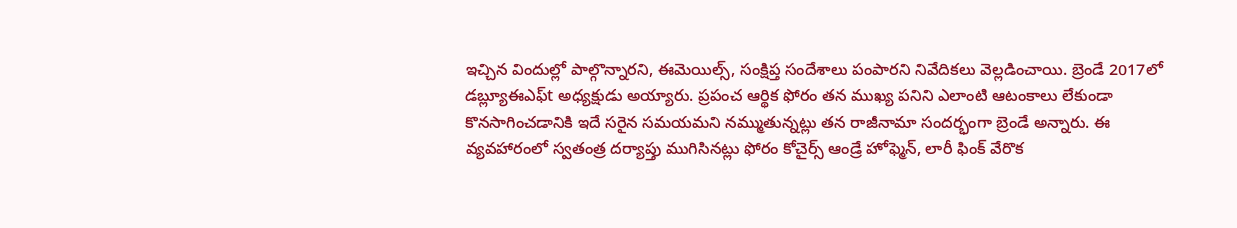ఇచ్చిన విందుల్లో పాల్గొన్నారని, ఈమెయిల్స్, సంక్షిప్త సందేశాలు పంపారని నివేదికలు వెల్లడించాయి. బ్రెండే 2017లో డబ్ల్యూఈఎఫ్t అధ్యక్షుడు అయ్యారు. ప్రపంచ ఆర్థిక ఫోరం తన ముఖ్య పనిని ఎలాంటి ఆటంకాలు లేకుండా కొనసాగించడానికి ఇదే సరైన సమయమని నమ్ముతున్నట్లు తన రాజీనామా సందర్భంగా బ్రెండే అన్నారు. ఈ వ్యవహారంలో స్వతంత్ర దర్యాప్తు ముగిసినట్లు ఫోరం కోచైర్స్ ఆండ్రే హోఫ్మెన్, లారీ ఫింక్ వేరొక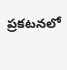ప్రకటనలో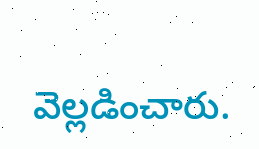వెల్లడించారు.